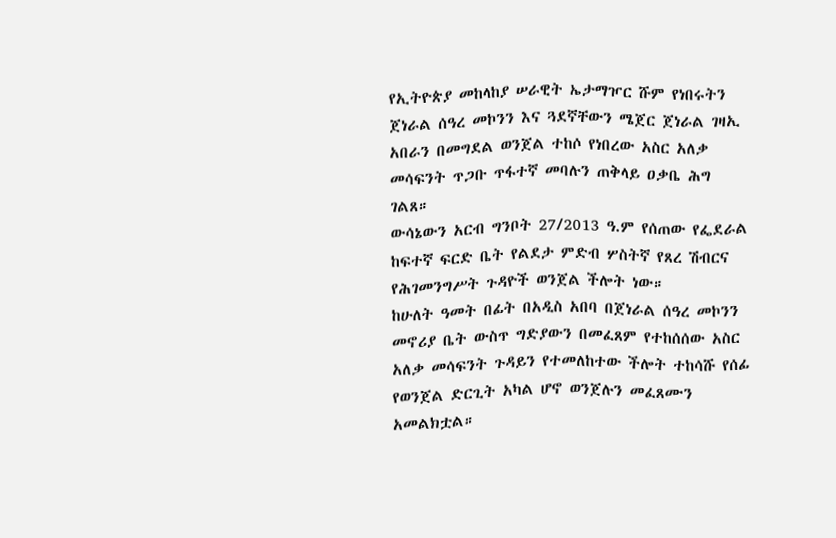የኢትዮጵያ መከላከያ ሠራዊት ኤታማዦር ሹም የነበሩትን ጀነራል ሰዓረ መኮንን እና ጓደኛቸውን ሜጀር ጀነራል ገዛኢ አበራን በመግደል ወንጀል ተከሶ የነበረው አስር አለቃ መሳፍንት ጥጋቡ ጥፋተኛ መባሉን ጠቅላይ ዐቃቤ ሕግ ገልጸ።
ውሳኔውን አርብ ግንቦት 27/2013 ዓ.ም የሰጠው የፌደራል ከፍተኛ ፍርድ ቤት የልደታ ምድብ ሦስትኛ የጸረ ሽብርና የሕገመንግሥት ጉዳዮች ወንጀል ችሎት ነው።
ከሁለት ዓመት በፊት በአዲስ አበባ በጀነራል ሰዓረ መኮንን መኖሪያ ቤት ውስጥ ግድያውን በመፈጸም የተከሰሰው አስር አለቃ መሳፍንት ጉዳይን የተመለከተው ችሎት ተከሳሹ የሰፊ የወንጀል ድርጊት አካል ሆኖ ወንጀሉን መፈጸሙን አመልክቷል።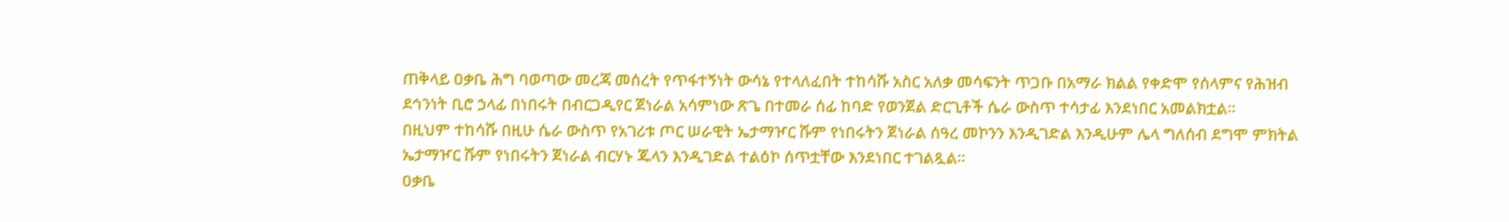ጠቅላይ ዐቃቤ ሕግ ባወጣው መረጃ መሰረት የጥፋተኝነት ውሳኔ የተላለፈበት ተከሳሹ አስር አለቃ መሳፍንት ጥጋቡ በአማራ ክልል የቀድሞ የሰላምና የሕዝብ ደኅንነት ቢሮ ኃላፊ በነበሩት በብርጋዲየር ጀነራል አሳምነው ጽጌ በተመራ ሰፊ ከባድ የወንጀል ድርጊቶች ሴራ ውስጥ ተሳታፊ እንደነበር አመልክቷል።
በዚህም ተከሳሹ በዚሁ ሴራ ውስጥ የአገሪቱ ጦር ሠራዊት ኤታማዦር ሹም የነበሩትን ጀነራል ሰዓረ መኮንን እንዲገድል እንዲሁም ሌላ ግለሰብ ደግሞ ምክትል ኤታማዦር ሹም የነበሩትን ጀነራል ብርሃኑ ጁላን እንዲገድል ተልዕኮ ሰጥቷቸው እንደነበር ተገልጿል።
ዐቃቤ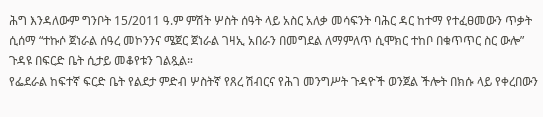ሕግ እንዳለውም ግንቦት 15/2011 ዓ.ም ምሽት ሦስት ሰዓት ላይ አስር አለቃ መሳፍንት ባሕር ዳር ከተማ የተፈፀመውን ጥቃት ሲሰማ “ተኩሶ ጀነራል ሰዓረ መኮንንና ሜጀር ጀነራል ገዛኢ አበራን በመግደል ለማምለጥ ሲሞክር ተከቦ በቁጥጥር ስር ውሎ” ጉዳዩ በፍርድ ቤት ሲታይ መቆየቱን ገልጿል።
የፌደራል ከፍተኛ ፍርድ ቤት የልደታ ምድብ ሦስትኛ የጸረ ሽብርና የሕገ መንግሥት ጉዳዮች ወንጀል ችሎት በክሱ ላይ የቀረበውን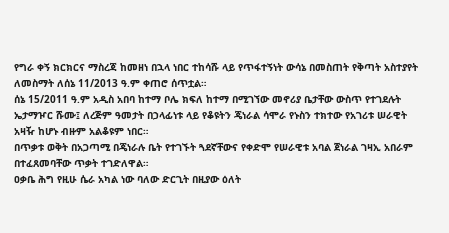የግራ ቀኝ ክርክርና ማስረጃ ከመዘነ በኋላ ነበር ተከሳሹ ላይ የጥፋተኝነት ውሳኔ በመስጠት የቅጣት አስተያየት ለመስማት ለሰኔ 11/2013 ዓ.ም ቀጠሮ ሰጥቷል።
ሰኔ 15/2011 ዓ.ም አዲስ አበባ ከተማ ቦሌ ክፍለ ከተማ በሚገኘው መኖሪያ ቤታቸው ውስጥ የተገደሉት ኤታማዦር ሹሙ፤ ለረጅም ዓመታት በኃላፊነቱ ላይ የቆዩትን ጄነራል ሳሞራ የኑስን ተክተው የአገሪቱ ሠራዊት አዛዥ ከሆኑ ብዙም አልቆዩም ነበር።
በጥቃቱ ወቅት በአጋጣሚ በጄነራሉ ቤት የተገኙት ጓደኛቸውና የቀድሞ የሠራዊቱ አባል ጀነራል ገዛኢ አበራም በተፈጸመባቸው ጥቃት ተገድለዋል።
ዐቃቤ ሕግ የዚሁ ሴራ አካል ነው ባለው ድርጊት በዚያው ዕለት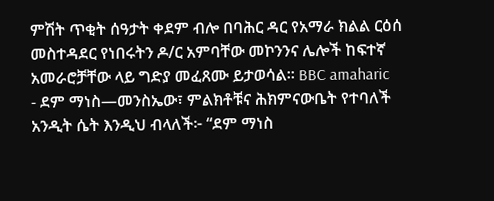ምሽት ጥቂት ሰዓታት ቀደም ብሎ በባሕር ዳር የአማራ ክልል ርዕሰ መስተዳደር የነበሩትን ዶ/ር አምባቸው መኮንንና ሌሎች ከፍተኛ አመራሮቻቸው ላይ ግድያ መፈጸሙ ይታወሳል። BBC amaharic
- ደም ማነስ—መንስኤው፣ ምልክቶቹና ሕክምናውቤት የተባለች አንዲት ሴት እንዲህ ብላለች፦ “ደም ማነስ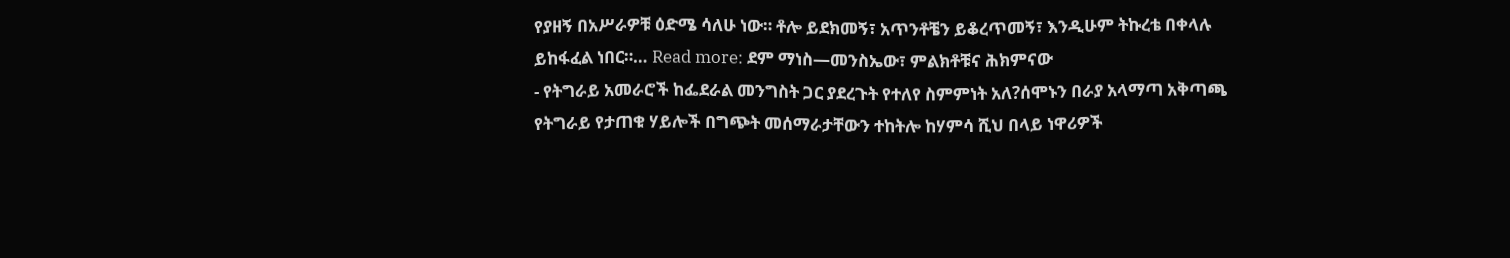የያዘኝ በአሥራዎቹ ዕድሜ ሳለሁ ነው። ቶሎ ይደክመኝ፣ አጥንቶቼን ይቆረጥመኝ፣ እንዲሁም ትኩረቴ በቀላሉ ይከፋፈል ነበር።… Read more: ደም ማነስ—መንስኤው፣ ምልክቶቹና ሕክምናው
- የትግራይ አመራሮች ከፌደራል መንግስት ጋር ያደረጉት የተለየ ስምምነት አለ?ሰሞኑን በራያ አላማጣ አቅጣጫ የትግራይ የታጠቁ ሃይሎች በግጭት መሰማራታቸውን ተከትሎ ከሃምሳ ሺህ በላይ ነዋሪዎች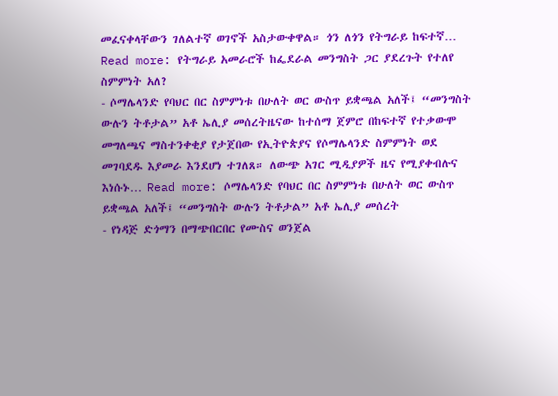መፈናቀላቸውን ገለልተኛ ወገኖች አስታውቀዋል። ጎን ለጎን የትግራይ ከፍተኛ… Read more: የትግራይ አመራሮች ከፌደራል መንግስት ጋር ያደረጉት የተለየ ስምምነት አለ?
- ሶማሌላንድ የባህር በር ስምምነቱ በሁለት ወር ውስጥ ይቋጫል አለች፤ “መንግስት ውሉን ትቶታል” አቶ ኤሊያ መሰረትዜናው ከተሰማ ጀምሮ በከፍተኛ የተቃውሞ መግለጫና ማስተንቀቂያ የታጀበው የኢትዮጵያና የሶማሌላንድ ስምምነት ወደ መገባደዱ እያመራ እንደሆነ ተገለጸ። ለውጭ አገር ሚዲያዎች ዜና የሚያቀብሉና እነሱኑ… Read more: ሶማሌላንድ የባህር በር ስምምነቱ በሁለት ወር ውስጥ ይቋጫል አለች፤ “መንግስት ውሉን ትቶታል” አቶ ኤሊያ መሰረት
- የነዳጅ ድጎማን በማጭበርበር የሙስና ወንጀል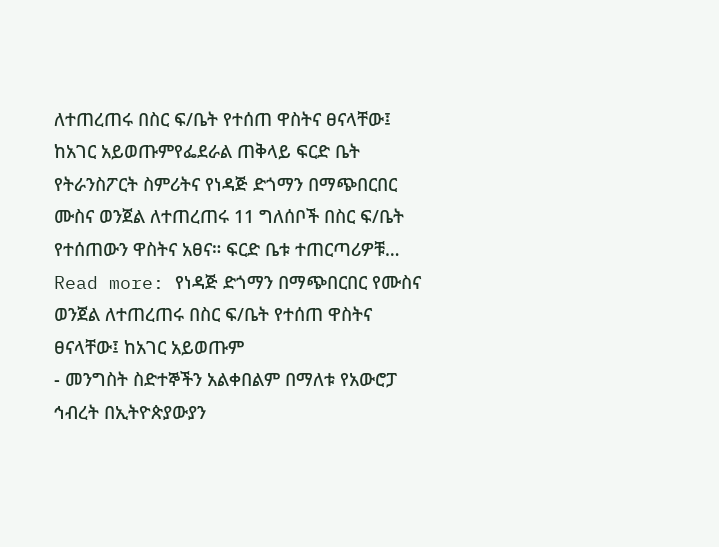ለተጠረጠሩ በስር ፍ/ቤት የተሰጠ ዋስትና ፀናላቸው፤ ከአገር አይወጡምየፌደራል ጠቅላይ ፍርድ ቤት የትራንስፖርት ስምሪትና የነዳጅ ድጎማን በማጭበርበር ሙስና ወንጀል ለተጠረጠሩ 11 ግለሰቦች በስር ፍ/ቤት የተሰጠውን ዋስትና አፀና። ፍርድ ቤቱ ተጠርጣሪዎቹ… Read more: የነዳጅ ድጎማን በማጭበርበር የሙስና ወንጀል ለተጠረጠሩ በስር ፍ/ቤት የተሰጠ ዋስትና ፀናላቸው፤ ከአገር አይወጡም
- መንግስት ስድተኞችን አልቀበልም በማለቱ የአውሮፓ ኅብረት በኢትዮጵያውያን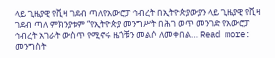ላይ ጊዜያዊ የቪዛ ገደብ ጣለየአውሮፓ ኅብረት በኢትዮጵያውያን ላይ ጊዜያዊ የቪዛ ገደብ ጣለ ምክንያቱም “የኢትዮጵያ መንግሥት በሕገ ወጥ መንገድ የአውሮፓ ኅብረት አገራት ውስጥ የሚኖሩ ዜጎቹን መልሶ ለመቀበል… Read more: መንግስት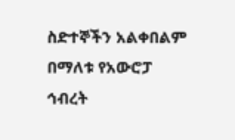ስድተኞችን አልቀበልም በማለቱ የአውሮፓ ኅብረት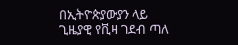በኢትዮጵያውያን ላይ ጊዜያዊ የቪዛ ገደብ ጣለ